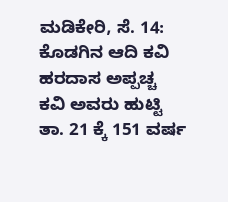ಮಡಿಕೇರಿ, ಸೆ. 14: ಕೊಡಗಿನ ಆದಿ ಕವಿ ಹರದಾಸ ಅಪ್ಪಚ್ಚ ಕವಿ ಅವರು ಹುಟ್ಟಿ ತಾ. 21 ಕ್ಕೆ 151 ವರ್ಷ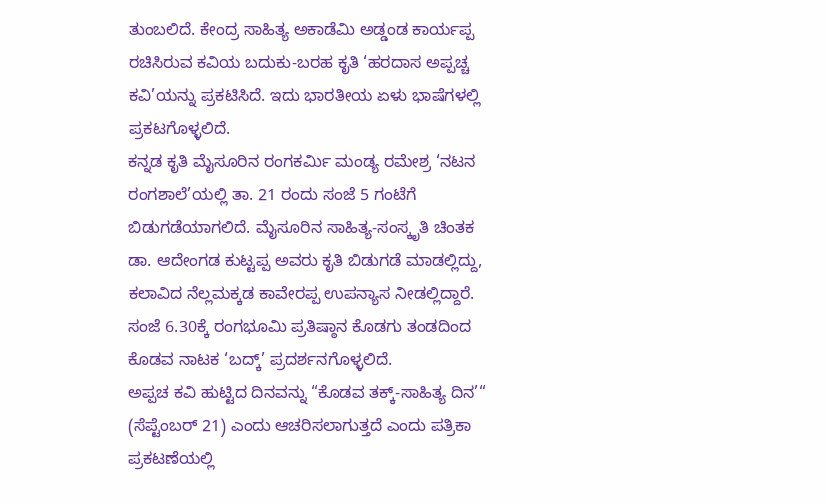ತುಂಬಲಿದೆ. ಕೇಂದ್ರ ಸಾಹಿತ್ಯ ಅಕಾಡೆಮಿ ಅಡ್ಡಂಡ ಕಾರ್ಯಪ್ಪ ರಚಿಸಿರುವ ಕವಿಯ ಬದುಕು-ಬರಹ ಕೃತಿ ‘ಹರದಾಸ ಅಪ್ಪಚ್ಚ ಕವಿ’ಯನ್ನು ಪ್ರಕಟಿಸಿದೆ. ಇದು ಭಾರತೀಯ ಏಳು ಭಾಷೆಗಳಲ್ಲಿ ಪ್ರಕಟಗೊಳ್ಳಲಿದೆ.
ಕನ್ನಡ ಕೃತಿ ಮೈಸೂರಿನ ರಂಗಕರ್ಮಿ ಮಂಡ್ಯ ರಮೇಶ್ರ ‘ನಟನ ರಂಗಶಾಲೆ’ಯಲ್ಲಿ ತಾ. 21 ರಂದು ಸಂಜೆ 5 ಗಂಟೆಗೆ ಬಿಡುಗಡೆಯಾಗಲಿದೆ. ಮೈಸೂರಿನ ಸಾಹಿತ್ಯ-ಸಂಸ್ಕೃತಿ ಚಿಂತಕ ಡಾ. ಆದೇಂಗಡ ಕುಟ್ಟಪ್ಪ ಅವರು ಕೃತಿ ಬಿಡುಗಡೆ ಮಾಡಲ್ಲಿದ್ದು, ಕಲಾವಿದ ನೆಲ್ಲಮಕ್ಕಡ ಕಾವೇರಪ್ಪ ಉಪನ್ಯಾಸ ನೀಡಲ್ಲಿದ್ದಾರೆ. ಸಂಜೆ 6.30ಕ್ಕೆ ರಂಗಭೂಮಿ ಪ್ರತಿಷ್ಠಾನ ಕೊಡಗು ತಂಡದಿಂದ ಕೊಡವ ನಾಟಕ ‘ಬದ್ಕ್’ ಪ್ರದರ್ಶನಗೊಳ್ಳಲಿದೆ.
ಅಪ್ಪಚ ಕವಿ ಹುಟ್ಟಿದ ದಿನವನ್ನು “ಕೊಡವ ತಕ್ಕ್-ಸಾಹಿತ್ಯ ದಿನ’“ (ಸೆಪ್ಟೆಂಬರ್ 21) ಎಂದು ಆಚರಿಸಲಾಗುತ್ತದೆ ಎಂದು ಪತ್ರಿಕಾ ಪ್ರಕಟಣೆಯಲ್ಲಿ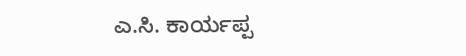ಎ.ಸಿ. ಕಾರ್ಯಪ್ಪ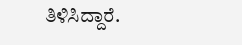ತಿಳಿಸಿದ್ದಾರೆ.